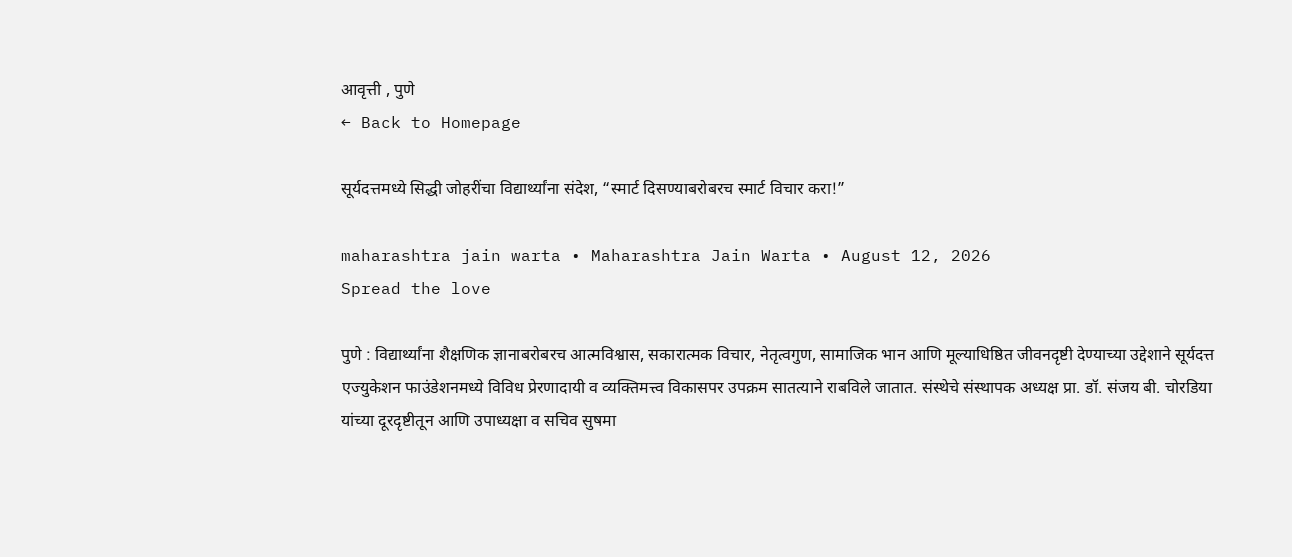आवृत्ती , पुणे
← Back to Homepage

सूर्यदत्तमध्ये सिद्धी जोहरींचा विद्यार्थ्यांना संदेश, “स्मार्ट दिसण्याबरोबरच स्मार्ट विचार करा!”

maharashtra jain warta • Maharashtra Jain Warta • August 12, 2026
Spread the love

पुणे : विद्यार्थ्यांना शैक्षणिक ज्ञानाबरोबरच आत्मविश्वास, सकारात्मक विचार, नेतृत्वगुण, सामाजिक भान आणि मूल्याधिष्ठित जीवनदृष्टी देण्याच्या उद्देशाने सूर्यदत्त एज्युकेशन फाउंडेशनमध्ये विविध प्रेरणादायी व व्यक्तिमत्त्व विकासपर उपक्रम सातत्याने राबविले जातात. संस्थेचे संस्थापक अध्यक्ष प्रा. डॉ. संजय बी. चोरडिया यांच्या दूरदृष्टीतून आणि उपाध्यक्षा व सचिव सुषमा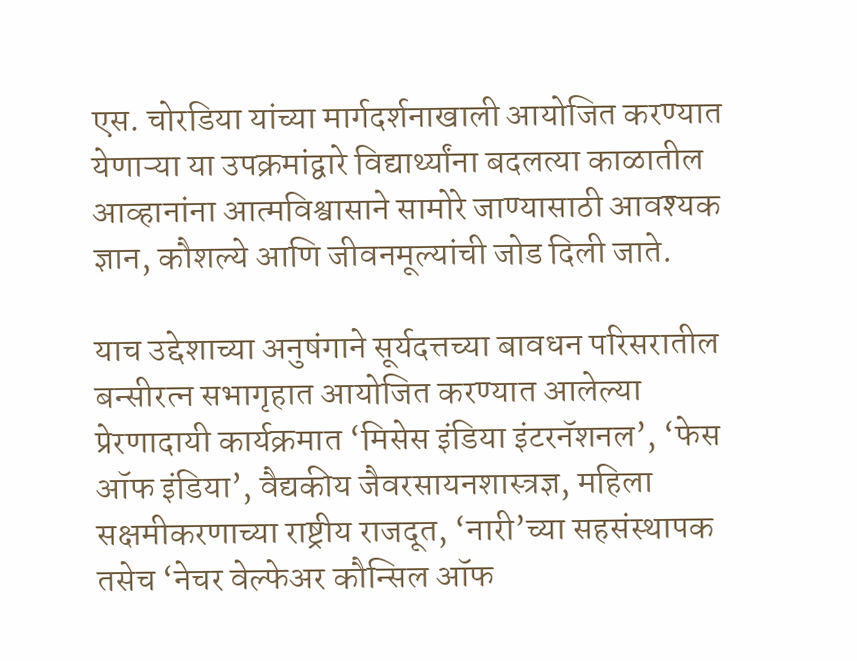एस. चोरडिया यांच्या मार्गदर्शनाखाली आयोजित करण्यात येणाऱ्या या उपक्रमांद्वारे विद्यार्थ्यांना बदलत्या काळातील आव्हानांना आत्मविश्वासाने सामोरे जाण्यासाठी आवश्यक ज्ञान, कौशल्ये आणि जीवनमूल्यांची जोड दिली जाते.

याच उद्देशाच्या अनुषंगाने सूर्यदत्तच्या बावधन परिसरातील बन्सीरत्न सभागृहात आयोजित करण्यात आलेल्या प्रेरणादायी कार्यक्रमात ‘मिसेस इंडिया इंटरनॅशनल’, ‘फेस ऑफ इंडिया’, वैद्यकीय जैवरसायनशास्त्रज्ञ, महिला सक्षमीकरणाच्या राष्ट्रीय राजदूत, ‘नारी’च्या सहसंस्थापक तसेच ‘नेचर वेल्फेअर कौन्सिल ऑफ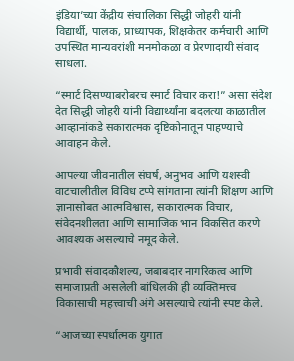इंडिया’च्या केंद्रीय संचालिका सिद्धी जोहरी यांनी विद्यार्थी, पालक, प्राध्यापक, शिक्षकेतर कर्मचारी आणि उपस्थित मान्यवरांशी मनमोकळा व प्रेरणादायी संवाद साधला.

“स्मार्ट दिसण्याबरोबरच स्मार्ट विचार करा!” असा संदेश देत सिद्धी जोहरी यांनी विद्यार्थ्यांना बदलत्या काळातील आव्हानांकडे सकारात्मक दृष्टिकोनातून पाहण्याचे आवाहन केले.

आपल्या जीवनातील संघर्ष, अनुभव आणि यशस्वी वाटचालीतील विविध टप्पे सांगताना त्यांनी शिक्षण आणि ज्ञानासोबत आत्मविश्वास, सकारात्मक विचार, संवेदनशीलता आणि सामाजिक भान विकसित करणे आवश्यक असल्याचे नमूद केले.

प्रभावी संवादकौशल्य, जबाबदार नागरिकत्व आणि समाजाप्रती असलेली बांधिलकी ही व्यक्तिमत्त्व विकासाची महत्त्वाची अंगे असल्याचे त्यांनी स्पष्ट केले.

“आजच्या स्पर्धात्मक युगात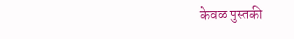केवळ पुस्तकी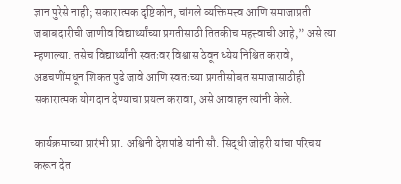ज्ञान पुरेसे नाही; सकारात्मक दृष्टिकोन, चांगले व्यक्तिमत्त्व आणि समाजाप्रती जबाबदारीची जाणीव विद्यार्थ्यांच्या प्रगतीसाठी तितकीच महत्त्वाची आहे,” असे त्या म्हणाल्या. तसेच विद्यार्थ्यांनी स्वतःवर विश्वास ठेवून ध्येय निश्चित करावे, अडचणींमधून शिकत पुढे जावे आणि स्वतःच्या प्रगतीसोबत समाजासाठीही सकारात्मक योगदान देण्याचा प्रयत्न करावा, असे आवाहन त्यांनी केले.

कार्यक्रमाच्या प्रारंभी प्रा. अश्विनी देशपांडे यांनी सौ. सिद्धी जोहरी यांचा परिचय करून देत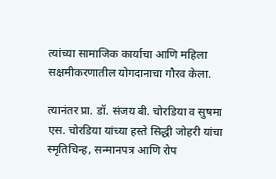त्यांच्या सामाजिक कार्याचा आणि महिला सक्षमीकरणातील योगदानाचा गौरव केला.

त्यानंतर प्रा. डॉ. संजय बी. चोरडिया व सुषमा एस. चोरडिया यांच्या हस्ते सिद्धी जोहरी यांचा स्मृतिचिन्ह, सन्मानपत्र आणि रोप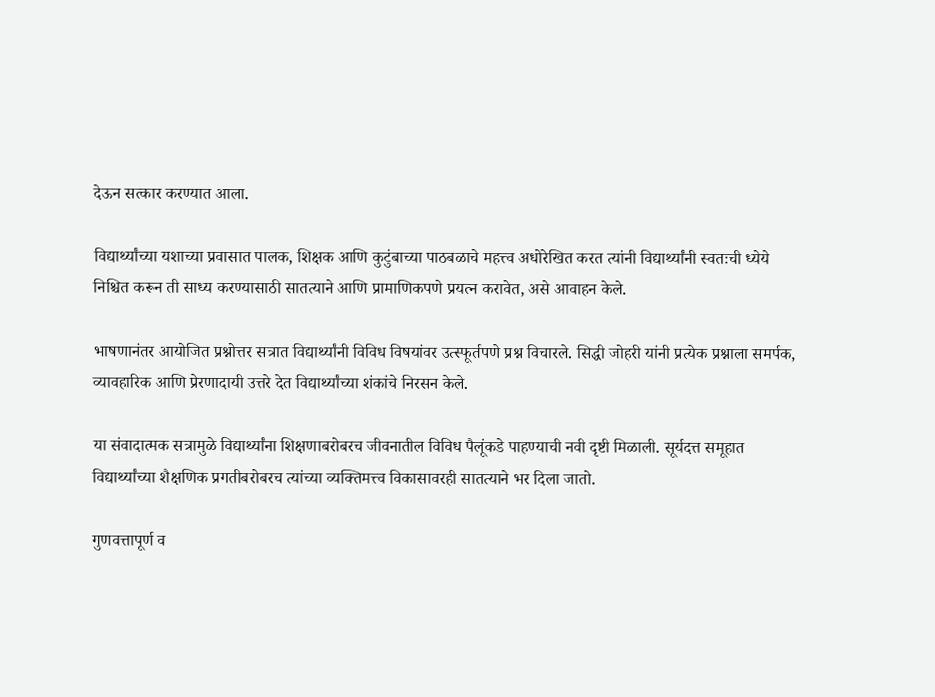देऊन सत्कार करण्यात आला.

विद्यार्थ्यांच्या यशाच्या प्रवासात पालक, शिक्षक आणि कुटुंबाच्या पाठबळाचे महत्त्व अधोरेखित करत त्यांनी विद्यार्थ्यांनी स्वतःची ध्येये निश्चित करून ती साध्य करण्यासाठी सातत्याने आणि प्रामाणिकपणे प्रयत्न करावेत, असे आवाहन केले.

भाषणानंतर आयोजित प्रश्नोत्तर सत्रात विद्यार्थ्यांनी विविध विषयांवर उत्स्फूर्तपणे प्रश्न विचारले. सिद्धी जोहरी यांनी प्रत्येक प्रश्नाला समर्पक, व्यावहारिक आणि प्रेरणादायी उत्तरे देत विद्यार्थ्यांच्या शंकांचे निरसन केले.

या संवादात्मक सत्रामुळे विद्यार्थ्यांना शिक्षणाबरोबरच जीवनातील विविध पैलूंकडे पाहण्याची नवी दृष्टी मिळाली. सूर्यदत्त समूहात विद्यार्थ्यांच्या शैक्षणिक प्रगतीबरोबरच त्यांच्या व्यक्तिमत्त्व विकासावरही सातत्याने भर दिला जातो.

गुणवत्तापूर्ण व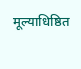मूल्याधिष्ठित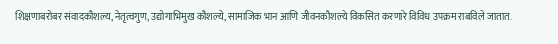शिक्षणाबरोबर संवादकौशल्य, नेतृत्वगुण, उद्योगाभिमुख कौशल्ये, सामाजिक भान आणि जीवनकौशल्ये विकसित करणारे विविध उपक्रम राबविले जातात.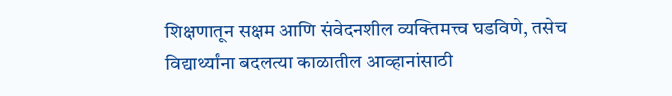शिक्षणातून सक्षम आणि संवेदनशील व्यक्तिमत्त्व घडविणे, तसेच विद्यार्थ्यांना बदलत्या काळातील आव्हानांसाठी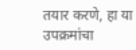तयार करणे, हा या उपक्रमांचा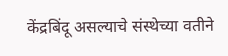केंद्रबिंदू असल्याचे संस्थेच्या वतीने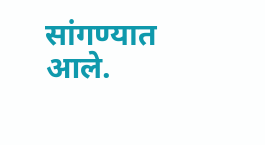सांगण्यात आले.